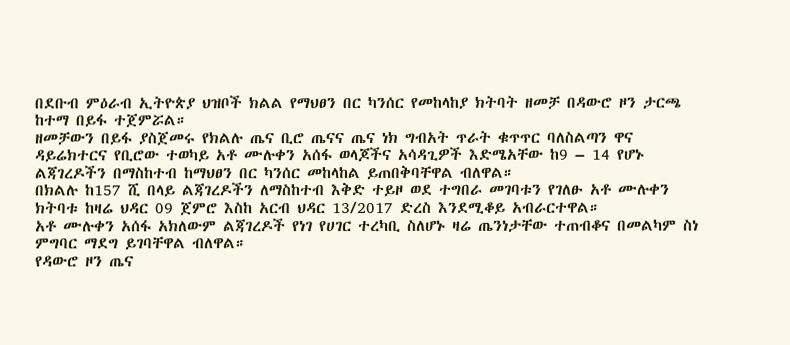በደቡብ ምዕራብ ኢትዮጵያ ህዝቦች ክልል የማህፀን በር ካንሰር የመከላከያ ክትባት ዘመቻ በዳውሮ ዞን ታርጫ ከተማ በይፋ ተጀምሯል።
ዘመቻውን በይፋ ያስጀመሩ የክልሉ ጤና ቢሮ ጤናና ጤና ነክ ግብአት ጥራት ቁጥጥር ባለስልጣን ዋና ዳይሬክተርና የቢሮው ተወካይ አቶ ሙሉቀን አሰፋ ወላጆችና አሳዳጊዎች እድሜአቸው ከ9 – 14 የሆኑ ልጃገረዶችን በማስከተብ ከማህፀን በር ካንሰር መከላከል ይጠበቅባቸዋል ብለዋል።
በክልሉ ከ157 ሺ በላይ ልጃገረዶችን ለማስከተብ እቅድ ተይዞ ወደ ተግበራ መገባቱን የገለፁ አቶ ሙሉቀን ክትባቱ ከዛሬ ህዳር 09 ጀምሮ እስከ አርብ ህዳር 13/2017 ድረስ እንደሚቆይ አብራርተዋል።
አቶ ሙሉቀን አሰፋ አክለውም ልጃገረዶች የነገ የሀገር ተረካቢ ስለሆኑ ዛሬ ጤንነታቸው ተጠብቆና በመልካም ስነ ምግባር ማደግ ይገባቸዋል ብለዋል።
የዳውሮ ዞን ጤና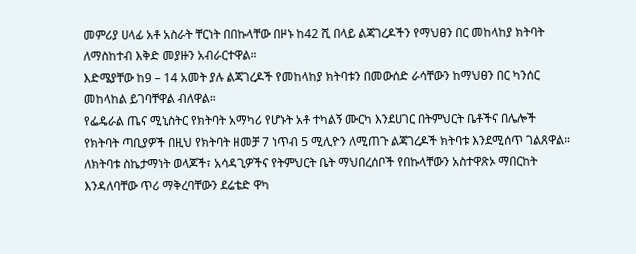መምሪያ ሀላፊ አቶ አስራት ቸርነት በበኩላቸው በዞኑ ከ42 ሺ በላይ ልጃገረዶችን የማህፀን በር መከላከያ ክትባት ለማስከተብ እቅድ መያዙን አብራርተዋል።
እድሜያቸው ከ9 – 14 አመት ያሉ ልጃገረዶች የመከላከያ ክትባቱን በመውሰድ ራሳቸውን ከማህፀን በር ካንሰር መከላከል ይገባቸዋል ብለዋል።
የፌዴራል ጤና ሚኒስትር የክትባት አማካሪ የሆኑት አቶ ተካልኝ ሙርካ እንደሀገር በትምህርት ቤቶችና በሌሎች የክትባት ጣቢያዎች በዚህ የክትባት ዘመቻ 7 ነጥብ 5 ሚሊዮን ለሚጠጉ ልጃገረዶች ክትባቱ እንደሚሰጥ ገልጸዋል።
ለክትባቱ ስኬታማነት ወላጆች፣ አሳዳጊዎችና የትምህርት ቤት ማህበረሰቦች የበኩላቸውን አስተዋጽኦ ማበርከት እንዳለባቸው ጥሪ ማቅረባቸውን ደሬቴድ ዋካ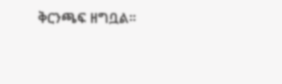ቅርንጫፍ ዘግቧል።